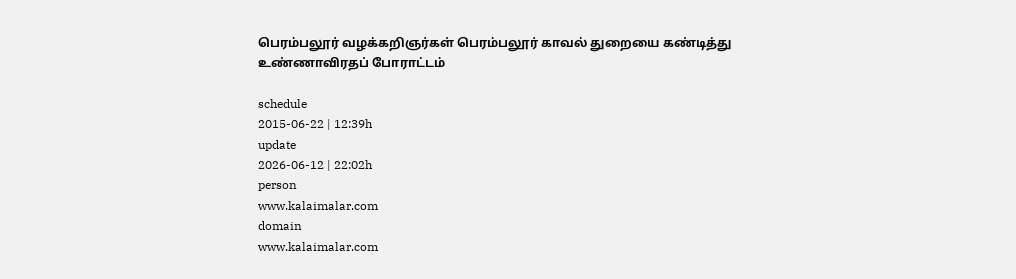பெரம்பலூர் வழக்கறிஞர்கள் பெரம்பலூர் காவல் துறையை கண்டித்து உண்ணாவிரதப் போராட்டம்

schedule
2015-06-22 | 12:39h
update
2026-06-12 | 22:02h
person
www.kalaimalar.com
domain
www.kalaimalar.com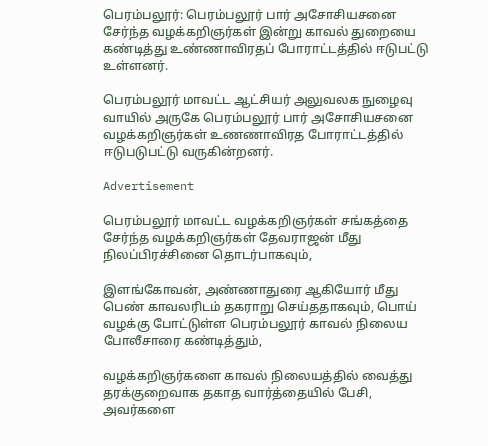பெரம்பலூர்: பெரம்பலூர் பார் அசோசியசனை சேர்ந்த வழக்கறிஞர்கள் இன்று காவல் துறையை கண்டித்து உண்ணாவிரதப் போராட்டத்தில் ஈடுபட்டு உள்ளனர்.

பெரம்பலூர் மாவட்ட ஆட்சியர் அலுவலக நுழைவு வாயில் அருகே பெரம்பலூர் பார் அசோசியசனை வழக்கறிஞர்கள் உணணாவிரத போராட்டத்தில் ஈடுபடுபட்டு வருகின்றனர்.

Advertisement

பெரம்பலூர் மாவட்ட வழக்கறிஞர்கள் சங்கத்தை சேர்ந்த வழக்கறிஞர்கள் தேவராஜன் மீது நிலப்பிரச்சினை தொடர்பாகவும்,

இளங்கோவன், அண்ணாதுரை ஆகியோர் மீது பெண் காவலரிடம் தகராறு செய்ததாகவும், பொய் வழக்கு போட்டுள்ள பெரம்பலூர் காவல் நிலைய போலீசாரை கண்டித்தும்,

வழக்கறிஞர்களை காவல் நிலையத்தில் வைத்து தரக்குறைவாக தகாத வார்த்தையில் பேசி, அவர்களை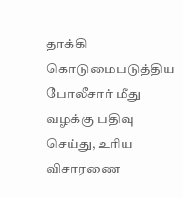தாக்கி கொடுமைபடுத்திய போலீசார் மீது வழக்கு பதிவு செய்து, உரிய விசாரணை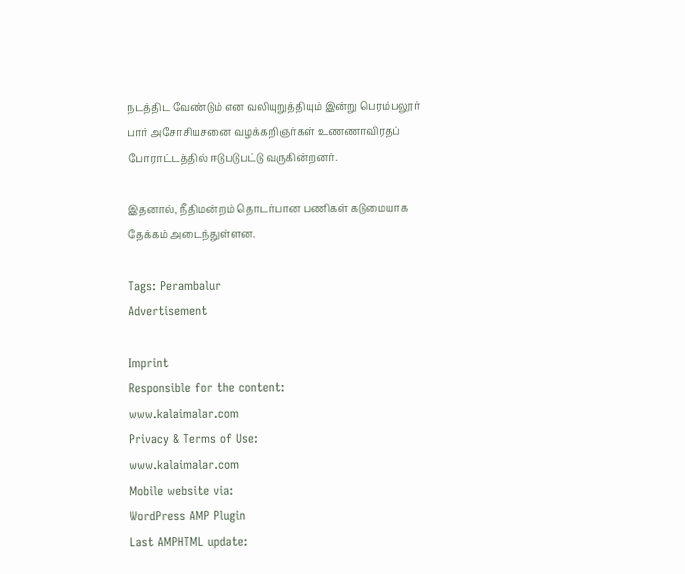நடத்திட வேண்டும் என வலியுறுத்தியும் இன்று பெரம்பலூர் பார் அசோசியசனை வழக்கறிஞர்கள் உணணாவிரதப் போராட்டத்தில் ஈடுபடுபட்டு வருகின்றனர்.

இதனால், நீதிமன்றம் தொடர்பான பணிகள் கடுமையாக தேக்கம் அடைந்துள்ளன.

Tags: Perambalur
Advertisement

Imprint
Responsible for the content:
www.kalaimalar.com
Privacy & Terms of Use:
www.kalaimalar.com
Mobile website via:
WordPress AMP Plugin
Last AMPHTML update: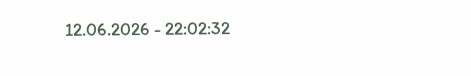12.06.2026 - 22:02:32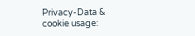Privacy-Data & cookie usage: